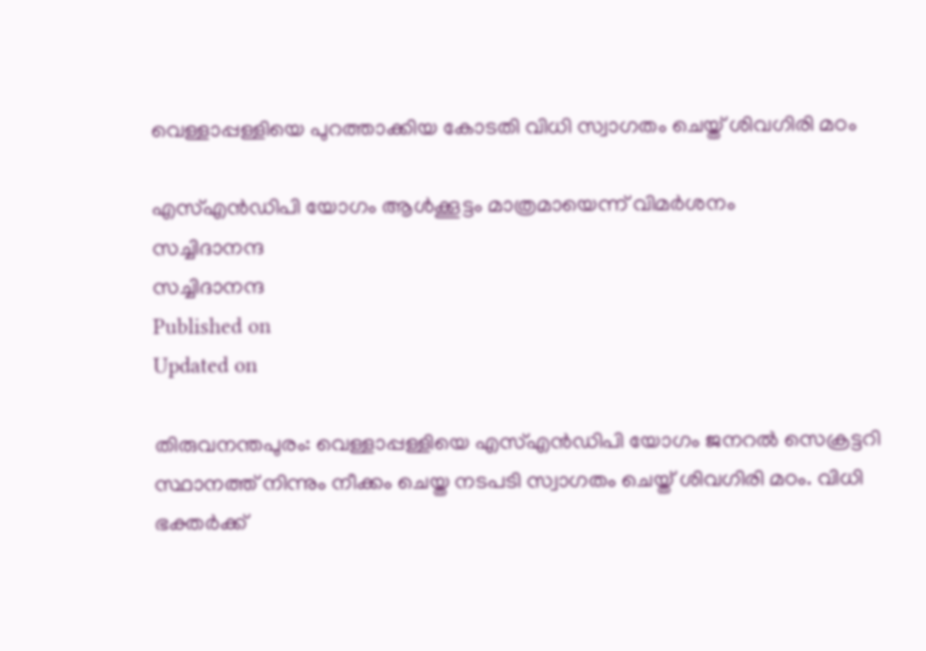വെള്ളാപ്പള്ളിയെ പുറത്താക്കിയ കോടതി വിധി സ്വാഗതം ചെയ്ത് ശിവഗിരി മഠം

എസ്എൻഡിപി യോഗം ആൾക്കൂട്ടം മാത്രമായെന്ന് വിമർശനം
സച്ചിദാനന്ദ
സച്ചിദാനന്ദ
Published on
Updated on

തിരുവനന്തപുരം: വെള്ളാപ്പള്ളിയെ എസ്എൻഡിപി യോഗം ജനറൽ സെക്രട്ടറി സ്ഥാനത്ത് നിന്നും നീക്കം ചെയ്ത നടപടി സ്വാഗതം ചെയ്ത് ശിവഗിരി മഠം. വിധി ഭക്തർക്ക്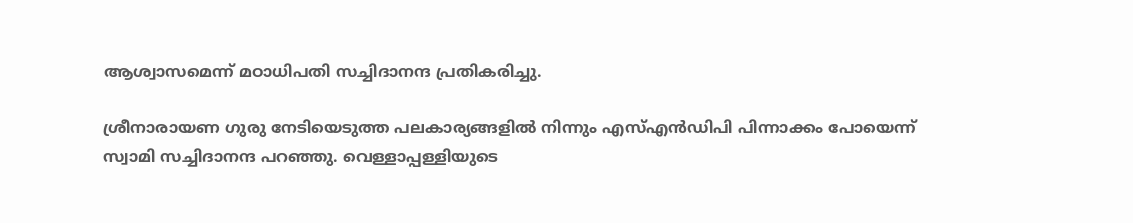ആശ്വാസമെന്ന് മഠാധിപതി സച്ചിദാനന്ദ പ്രതികരിച്ചു.

ശ്രീനാരായണ ഗുരു നേടിയെടുത്ത പലകാര്യങ്ങളിൽ നിന്നും എസ്എന്‍ഡിപി പിന്നാക്കം പോയെന്ന് സ്വാമി സച്ചിദാനന്ദ പറഞ്ഞു. വെള്ളാപ്പള്ളിയുടെ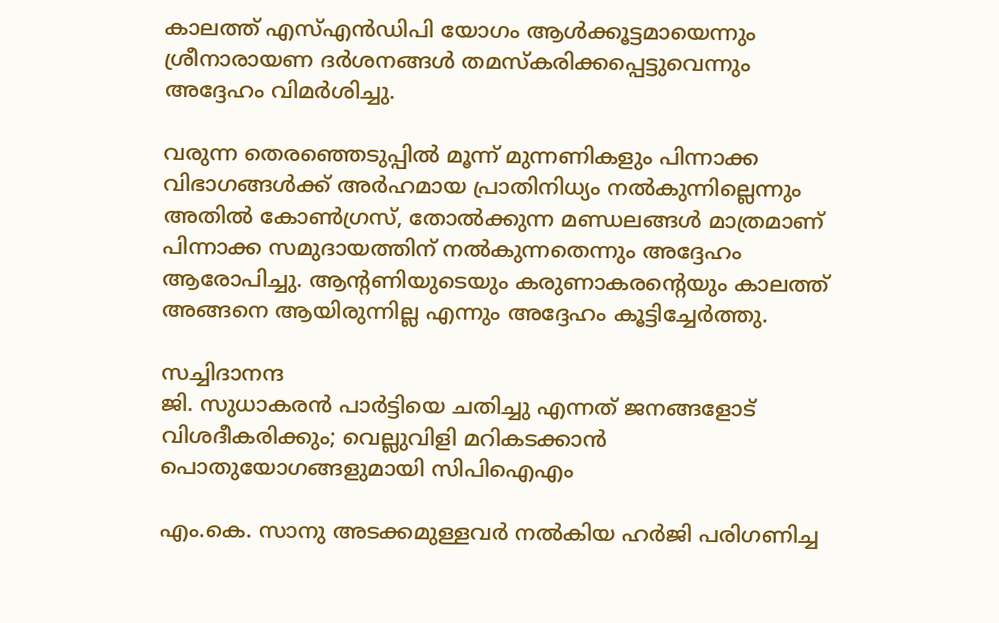കാലത്ത് എസ്എൻഡിപി യോഗം ആൾക്കൂട്ടമായെന്നും ശ്രീനാരായണ ദർശനങ്ങൾ തമസ്കരിക്കപ്പെട്ടുവെന്നും അദ്ദേഹം വിമർശിച്ചു.

വരുന്ന തെരഞ്ഞെടുപ്പിൽ മൂന്ന് മുന്നണികളും പിന്നാക്ക വിഭാഗങ്ങൾക്ക് അർഹമായ പ്രാതിനിധ്യം നൽകുന്നില്ലെന്നും അതിൽ കോൺഗ്രസ്, തോൽക്കുന്ന മണ്ഡലങ്ങൾ മാത്രമാണ് പിന്നാക്ക സമുദായത്തിന് നൽകുന്നതെന്നും അദ്ദേഹം ആരോപിച്ചു. ആൻ്റണിയുടെയും കരുണാകരൻ്റെയും കാലത്ത് അങ്ങനെ ആയിരുന്നില്ല എന്നും അദ്ദേഹം കൂട്ടിച്ചേർത്തു.

സച്ചിദാനന്ദ
ജി. സുധാകരൻ പാർട്ടിയെ ചതിച്ചു എന്നത് ജനങ്ങളോട് വിശദീകരിക്കും; വെല്ലുവിളി മറികടക്കാൻ പൊതുയോഗങ്ങളുമായി സിപിഐഎം

എം.കെ. സാനു അടക്കമുള്ളവർ നൽകിയ ഹർജി പരിഗണിച്ച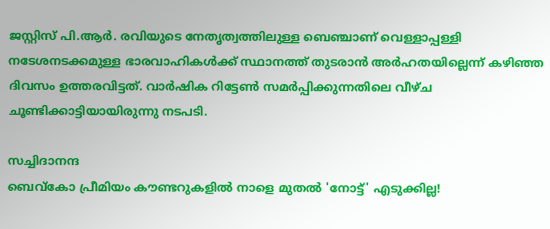ജസ്റ്റിസ് പി.ആർ. രവിയുടെ നേതൃത്വത്തിലുള്ള ബെഞ്ചാണ് വെള്ളാപ്പള്ളി നടേശനടക്കമുള്ള ഭാരവാഹികൾക്ക് സ്ഥാനത്ത് തുടരാൻ അർഹതയില്ലെന്ന് കഴിഞ്ഞ ദിവസം ഉത്തരവിട്ടത്. വാര്‍ഷിക റിട്ടേണ്‍ സമര്‍പ്പിക്കുന്നതിലെ വീഴ്‌ച ചൂണ്ടിക്കാട്ടിയായിരുന്നു നടപടി.

സച്ചിദാനന്ദ
ബെവ്കോ പ്രീമിയം കൗണ്ടറുകളിൽ നാളെ മുതൽ 'നോട്ട്' എടുക്കില്ല!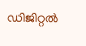ഡിജിറ്റൽ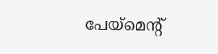പേയ്മെൻ്റ്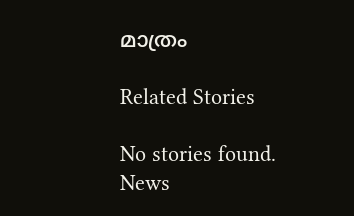മാത്രം

Related Stories

No stories found.
News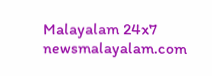Malayalam 24x7
newsmalayalam.com